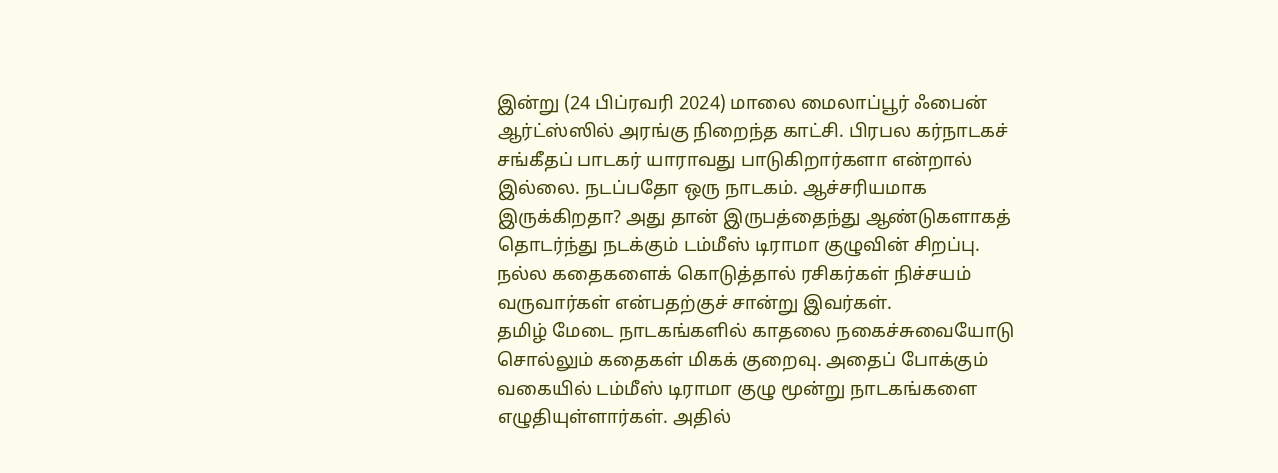இன்று (24 பிப்ரவரி 2024) மாலை மைலாப்பூர் ஃபைன் ஆர்ட்ஸ்ஸில் அரங்கு நிறைந்த காட்சி. பிரபல கர்நாடகச் சங்கீதப் பாடகர் யாராவது பாடுகிறார்களா என்றால் இல்லை. நடப்பதோ ஒரு நாடகம். ஆச்சரியமாக இருக்கிறதா? அது தான் இருபத்தைந்து ஆண்டுகளாகத் தொடர்ந்து நடக்கும் டம்மீஸ் டிராமா குழுவின் சிறப்பு. நல்ல கதைகளைக் கொடுத்தால் ரசிகர்கள் நிச்சயம் வருவார்கள் என்பதற்குச் சான்று இவர்கள்.
தமிழ் மேடை நாடகங்களில் காதலை நகைச்சுவையோடு சொல்லும் கதைகள் மிகக் குறைவு. அதைப் போக்கும் வகையில் டம்மீஸ் டிராமா குழு மூன்று நாடகங்களை எழுதியுள்ளார்கள். அதில்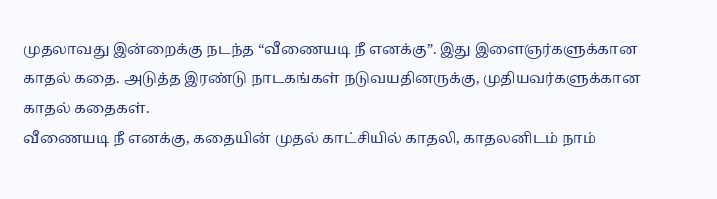முதலாவது இன்றைக்கு நடந்த “வீணையடி நீ எனக்கு”. இது இளைஞர்களுக்கான காதல் கதை. அடுத்த இரண்டு நாடகங்கள் நடுவயதினருக்கு, முதியவர்களுக்கான காதல் கதைகள்.
வீணையடி நீ எனக்கு, கதையின் முதல் காட்சியில் காதலி, காதலனிடம் நாம்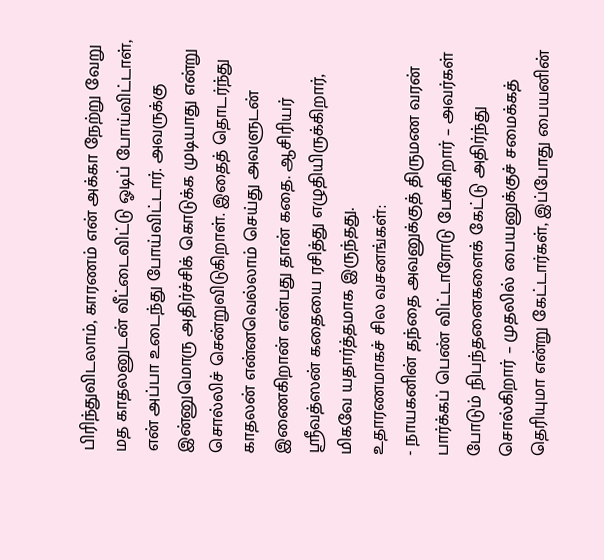பிரிந்துவிடலாம், காரணம் என் அக்கா நேற்று வேறு மத காதலனுடன் வீட்டைவிட்டு ஓடிப் போய்விட்டாள், என் அப்பா உடைந்து போய்விட்டார். அவருக்கு இன்னுமொரு அதிர்ச்சிக் கொடுக்க முடியாது என்று சொல்லிச் சென்றுவிடுகிறாள். இதைத் தொடர்ந்து காதலன் என்னவெல்லாம் செய்து அவளுடன் இணைகிறான் என்பது தான் கதை. ஆசிரியர் ஸ்ரீவத்ஸன் கதையை ரசித்து எழுதியிருக்கிறார், மிகவே யதார்த்தமாக இருந்தது.
உதாரணமாகச் சில வசனங்கள்:
- நாயகனின் தந்தை அவனுக்குத் திருமண வரன் பார்க்கப் பெண் விட்டாரோடு பேசுகிறார் – அவர்கள் போடும் நிபந்தனைகளைக் கேட்டு அதிர்ந்து சொல்கிறார் – முதலில் பையனுக்குச் சமைக்கத் தெரியுமா என்று கேட்டார்கள், இப்போது பையனின்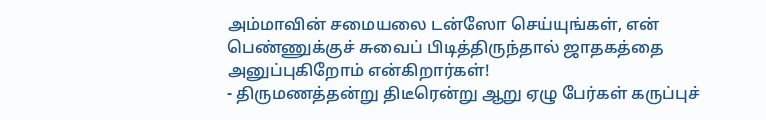அம்மாவின் சமையலை டன்ஸோ செய்யுங்கள், என் பெண்ணுக்குச் சுவைப் பிடித்திருந்தால் ஜாதகத்தை அனுப்புகிறோம் என்கிறார்கள்!
- திருமணத்தன்று திடீரென்று ஆறு ஏழு பேர்கள் கருப்புச்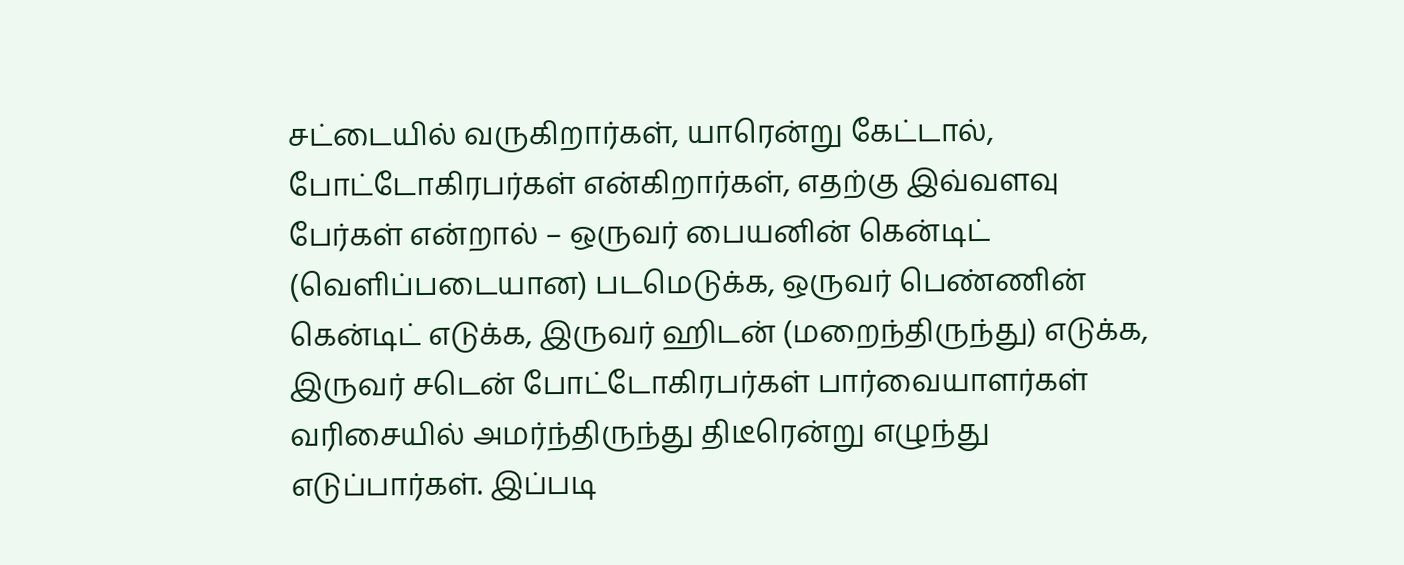சட்டையில் வருகிறார்கள், யாரென்று கேட்டால், போட்டோகிரபர்கள் என்கிறார்கள், எதற்கு இவ்வளவு பேர்கள் என்றால் – ஒருவர் பையனின் கென்டிட் (வெளிப்படையான) படமெடுக்க, ஒருவர் பெண்ணின் கென்டிட் எடுக்க, இருவர் ஹிடன் (மறைந்திருந்து) எடுக்க, இருவர் சடென் போட்டோகிரபர்கள் பார்வையாளர்கள் வரிசையில் அமர்ந்திருந்து திடீரென்று எழுந்து எடுப்பார்கள். இப்படி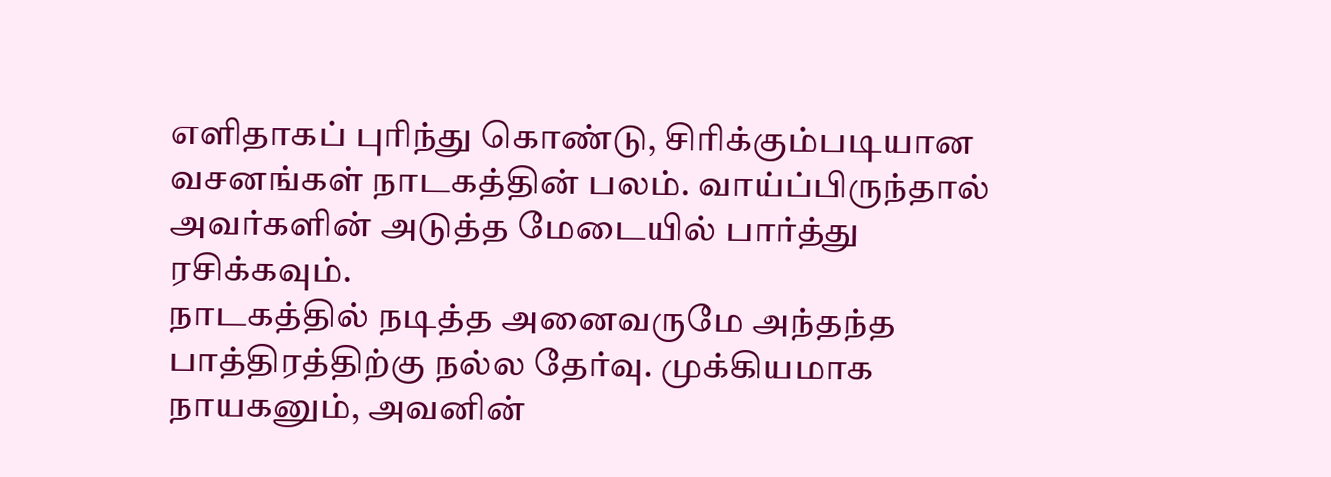எளிதாகப் புரிந்து கொண்டு, சிரிக்கும்படியான வசனங்கள் நாடகத்தின் பலம். வாய்ப்பிருந்தால் அவர்களின் அடுத்த மேடையில் பார்த்து ரசிக்கவும்.
நாடகத்தில் நடித்த அனைவருமே அந்தந்த பாத்திரத்திற்கு நல்ல தேர்வு. முக்கியமாக நாயகனும், அவனின்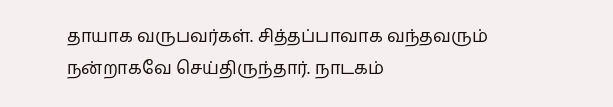தாயாக வருபவர்கள். சித்தப்பாவாக வந்தவரும் நன்றாகவே செய்திருந்தார். நாடகம்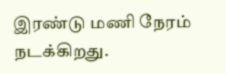இரண்டு மணி நேரம் நடக்கிறது.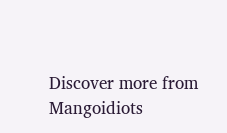Discover more from Mangoidiots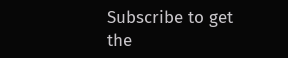Subscribe to get the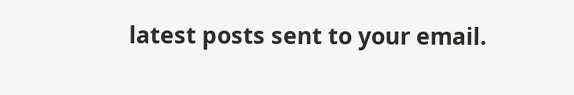latest posts sent to your email.